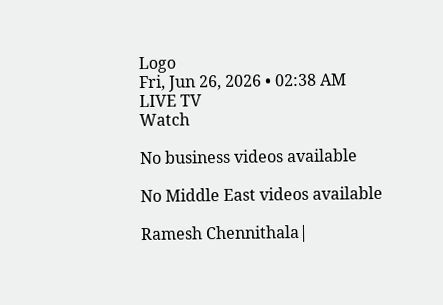Logo
Fri, Jun 26, 2026 • 02:38 AM
LIVE TV
Watch

No business videos available

No Middle East videos available

Ramesh Chennithala|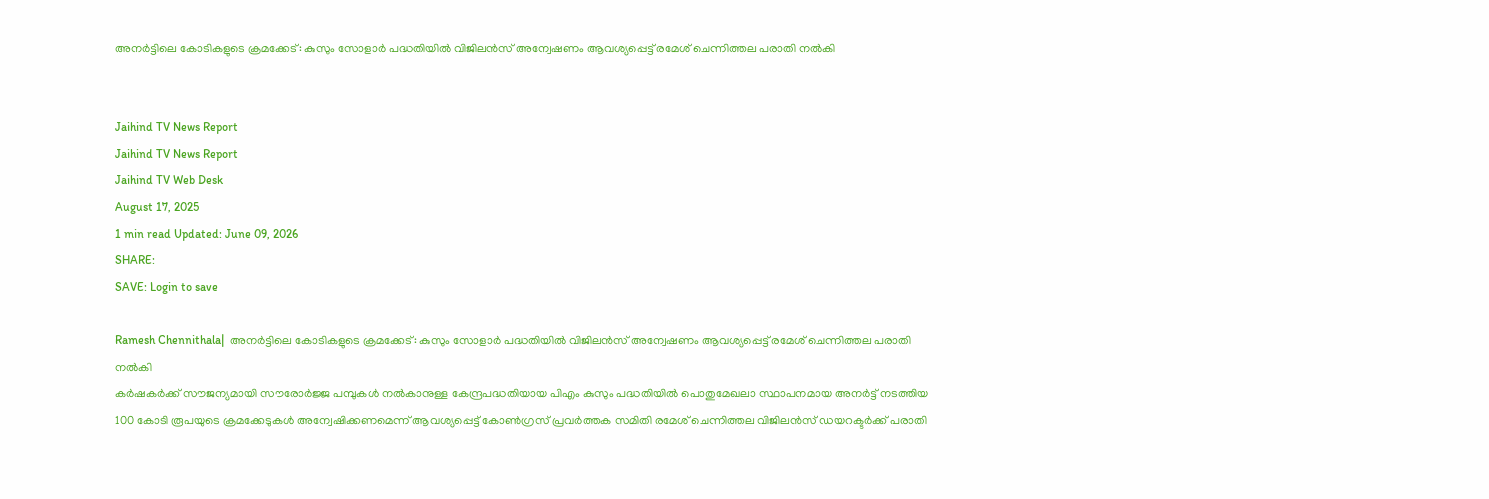അനര്‍ട്ടിലെ കോടികളുടെ ക്രമക്കേട്: കുസും സോളാര്‍ പദ്ധതിയില്‍ വിജിലന്‍സ് അന്വേഷണം ആവശ്യപ്പെട്ട് രമേശ് ചെന്നിത്തല പരാതി നല്‍കി


Jaihind TV News Report
Jaihind TV News Report
Jaihind TV Web Desk
August 17, 2025
1 min read Updated: June 09, 2026
SHARE:
SAVE: Login to save

Ramesh Chennithala|  അനര്‍ട്ടിലെ കോടികളുടെ ക്രമക്കേട്: കുസും സോളാര്‍ പദ്ധതിയില്‍ വിജിലന്‍സ് അന്വേഷണം ആവശ്യപ്പെട്ട് രമേശ് ചെന്നിത്തല പരാതി നല്‍കി
കര്‍ഷകര്‍ക്ക് സൗജന്യമായി സൗരോര്‍ജ്ജ പമ്പുകള്‍ നല്‍കാനുള്ള കേന്ദ്രപദ്ധതിയായ പിഎം കുസും പദ്ധതിയില്‍ പൊതുമേഖലാ സ്ഥാപനമായ അനര്‍ട്ട് നടത്തിയ 100 കോടി രൂപയുടെ ക്രമക്കേടുകള്‍ അന്വേഷിക്കണമെന്ന് ആവശ്യപ്പെട്ട് കോണ്‍ഗ്രസ് പ്രവര്‍ത്തക സമിതി രമേശ് ചെന്നിത്തല വിജിലന്‍സ് ഡയറക്ടര്‍ക്ക് പരാതി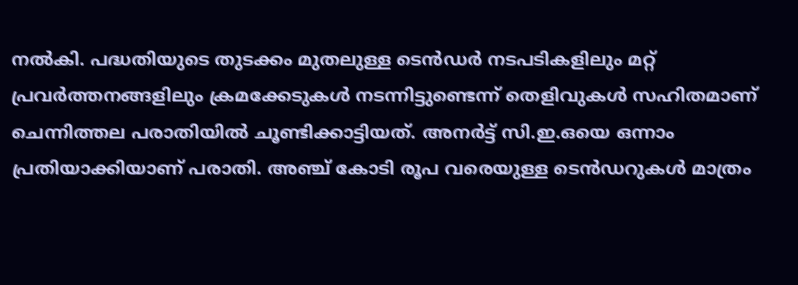നല്‍കി. പദ്ധതിയുടെ തുടക്കം മുതലുള്ള ടെന്‍ഡര്‍ നടപടികളിലും മറ്റ് പ്രവര്‍ത്തനങ്ങളിലും ക്രമക്കേടുകള്‍ നടന്നിട്ടുണ്ടെന്ന് തെളിവുകള്‍ സഹിതമാണ് ചെന്നിത്തല പരാതിയില്‍ ചൂണ്ടിക്കാട്ടിയത്. അനര്‍ട്ട് സി.ഇ.ഒയെ ഒന്നാം പ്രതിയാക്കിയാണ് പരാതി. അഞ്ച് കോടി രൂപ വരെയുള്ള ടെന്‍ഡറുകള്‍ മാത്രം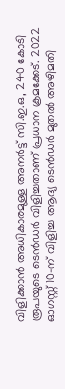വിളിക്കാന്‍ അധികാരമുള്ള അനര്‍ട്ട് സി.ഇ.ഒ, 240 കോടി രൂപയുടെ ടെന്‍ഡര്‍ വിളിച്ചതാണ് പ്രധാന ക്രമക്കേട്. 2022 ഓഗസ്റ്റ് 10-ന് വിളിച്ച ആദ്യ ടെന്‍ഡര്‍ മുതല്‍ അഴിമതി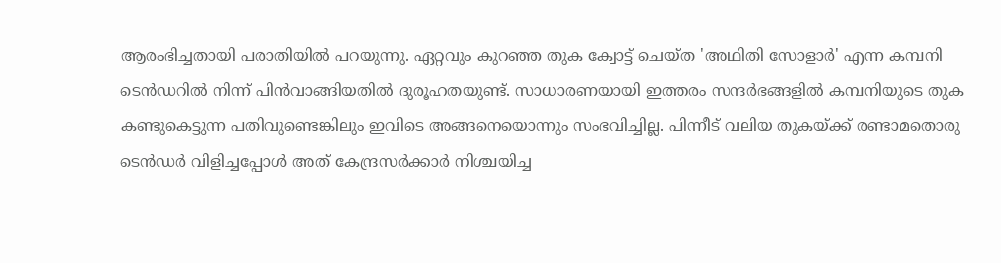ആരംഭിച്ചതായി പരാതിയില്‍ പറയുന്നു. ഏറ്റവും കുറഞ്ഞ തുക ക്വോട്ട് ചെയ്ത 'അഥിതി സോളാര്‍' എന്ന കമ്പനി ടെന്‍ഡറില്‍ നിന്ന് പിന്‍വാങ്ങിയതില്‍ ദുരൂഹതയുണ്ട്. സാധാരണയായി ഇത്തരം സന്ദര്‍ഭങ്ങളില്‍ കമ്പനിയുടെ തുക കണ്ടുകെട്ടുന്ന പതിവുണ്ടെങ്കിലും ഇവിടെ അങ്ങനെയൊന്നും സംഭവിച്ചില്ല. പിന്നീട് വലിയ തുകയ്ക്ക് രണ്ടാമതൊരു ടെന്‍ഡര്‍ വിളിച്ചപ്പോള്‍ അത് കേന്ദ്രസര്‍ക്കാര്‍ നിശ്ചയിച്ച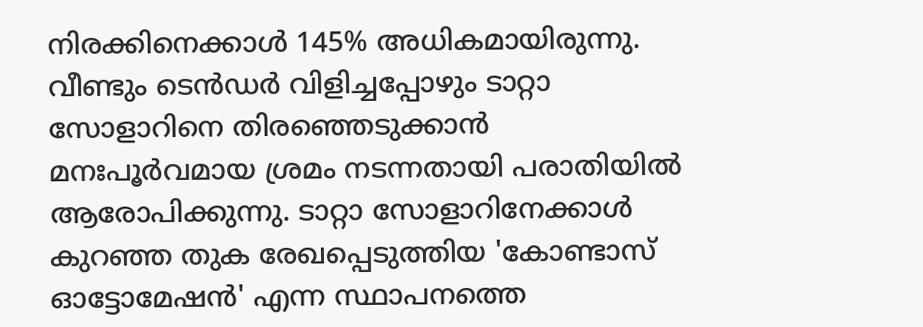നിരക്കിനെക്കാള്‍ 145% അധികമായിരുന്നു. വീണ്ടും ടെന്‍ഡര്‍ വിളിച്ചപ്പോഴും ടാറ്റാ സോളാറിനെ തിരഞ്ഞെടുക്കാന്‍ മനഃപൂര്‍വമായ ശ്രമം നടന്നതായി പരാതിയില്‍ ആരോപിക്കുന്നു. ടാറ്റാ സോളാറിനേക്കാള്‍ കുറഞ്ഞ തുക രേഖപ്പെടുത്തിയ 'കോണ്ടാസ് ഓട്ടോമേഷന്‍' എന്ന സ്ഥാപനത്തെ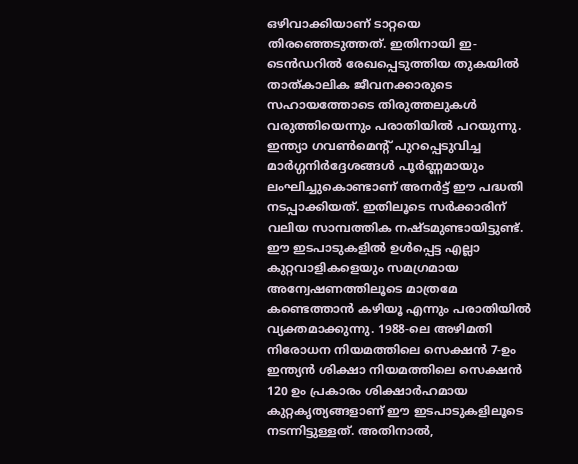ഒഴിവാക്കിയാണ് ടാറ്റയെ തിരഞ്ഞെടുത്തത്. ഇതിനായി ഇ-ടെന്‍ഡറില്‍ രേഖപ്പെടുത്തിയ തുകയില്‍ താത്കാലിക ജീവനക്കാരുടെ സഹായത്തോടെ തിരുത്തലുകള്‍ വരുത്തിയെന്നും പരാതിയില്‍ പറയുന്നു. ഇന്ത്യാ ഗവണ്‍മെന്റ് പുറപ്പെടുവിച്ച മാര്‍ഗ്ഗനിര്‍ദ്ദേശങ്ങള്‍ പൂര്‍ണ്ണമായും ലംഘിച്ചുകൊണ്ടാണ് അനര്‍ട്ട് ഈ പദ്ധതി നടപ്പാക്കിയത്. ഇതിലൂടെ സര്‍ക്കാരിന് വലിയ സാമ്പത്തിക നഷ്ടമുണ്ടായിട്ടുണ്ട്. ഈ ഇടപാടുകളില്‍ ഉള്‍പ്പെട്ട എല്ലാ കുറ്റവാളികളെയും സമഗ്രമായ അന്വേഷണത്തിലൂടെ മാത്രമേ കണ്ടെത്താന്‍ കഴിയൂ എന്നും പരാതിയില്‍ വ്യക്തമാക്കുന്നു. 1988-ലെ അഴിമതി നിരോധന നിയമത്തിലെ സെക്ഷന്‍ 7-ഉം ഇന്ത്യന്‍ ശിക്ഷാ നിയമത്തിലെ സെക്ഷന്‍ 120 ഉം പ്രകാരം ശിക്ഷാര്‍ഹമായ കുറ്റകൃത്യങ്ങളാണ് ഈ ഇടപാടുകളിലൂടെ നടന്നിട്ടുള്ളത്. അതിനാല്‍,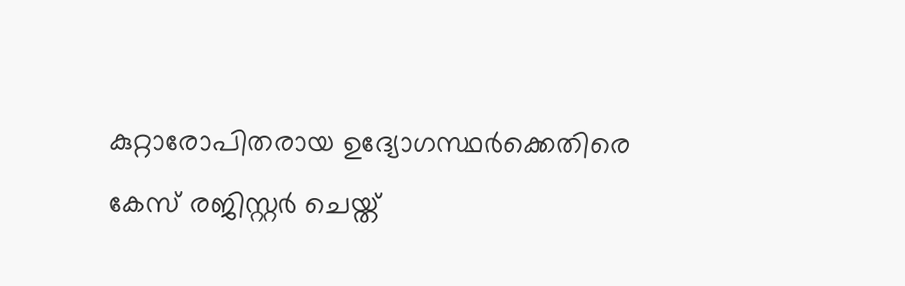കുറ്റാരോപിതരായ ഉദ്യോഗസ്ഥര്‍ക്കെതിരെ കേസ് രജിസ്റ്റര്‍ ചെയ്ത്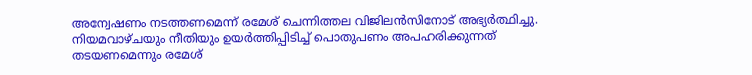അന്വേഷണം നടത്തണമെന്ന് രമേശ് ചെന്നിത്തല വിജിലന്‍സിനോട് അഭ്യര്‍ത്ഥിച്ചു. നിയമവാഴ്ചയും നീതിയും ഉയര്‍ത്തിപ്പിടിച്ച് പൊതുപണം അപഹരിക്കുന്നത് തടയണമെന്നും രമേശ്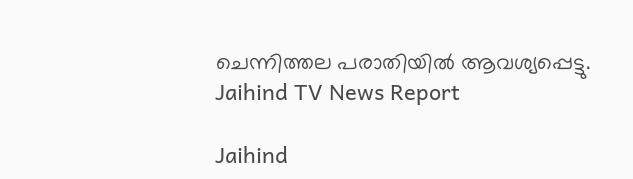ചെന്നിത്തല പരാതിയില്‍ ആവശ്യപ്പെട്ടു.
Jaihind TV News Report

Jaihind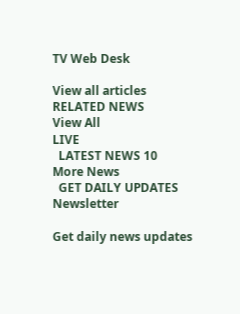TV Web Desk

View all articles
RELATED NEWS
View All
LIVE
  LATEST NEWS 10
More News
  GET DAILY UPDATES
Newsletter

Get daily news updates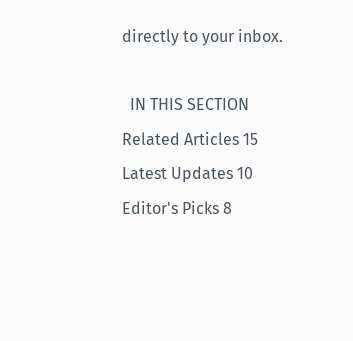directly to your inbox.

  IN THIS SECTION
Related Articles 15
Latest Updates 10
Editor's Picks 8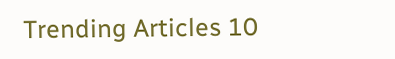Trending Articles 10